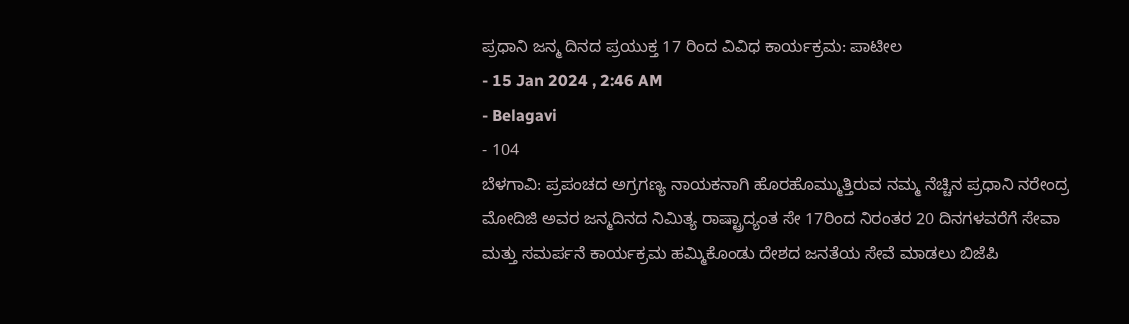ಪ್ರಧಾನಿ ಜನ್ಮ ದಿನದ ಪ್ರಯುಕ್ತ 17 ರಿಂದ ವಿವಿಧ ಕಾರ್ಯಕ್ರಮ: ಪಾಟೀಲ
- 15 Jan 2024 , 2:46 AM
- Belagavi
- 104
ಬೆಳಗಾವಿ: ಪ್ರಪಂಚದ ಅಗ್ರಗಣ್ಯ ನಾಯಕನಾಗಿ ಹೊರಹೊಮ್ಮುತ್ತಿರುವ ನಮ್ಮ ನೆಚ್ಚಿನ ಪ್ರಧಾನಿ ನರೇಂದ್ರ ಮೋದಿಜಿ ಅವರ ಜನ್ಮದಿನದ ನಿಮಿತ್ಯ ರಾಷ್ಟ್ರಾದ್ಯಂತ ಸೇ 17ರಿಂದ ನಿರಂತರ 20 ದಿನಗಳವರೆಗೆ ಸೇವಾ ಮತ್ತು ಸಮರ್ಪನೆ ಕಾರ್ಯಕ್ರಮ ಹಮ್ಮಿಕೊಂಡು ದೇಶದ ಜನತೆಯ ಸೇವೆ ಮಾಡಲು ಬಿಜೆಪಿ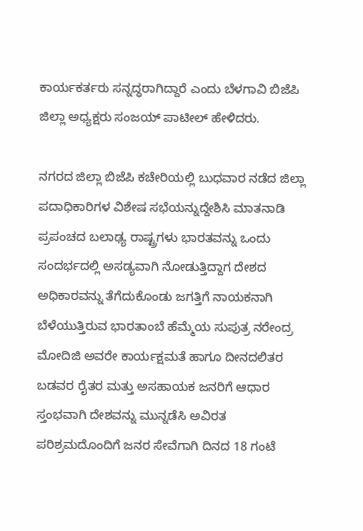ಕಾರ್ಯಕರ್ತರು ಸನ್ನದ್ಧರಾಗಿದ್ದಾರೆ ಎಂದು ಬೆಳಗಾವಿ ಬಿಜೆಪಿ ಜಿಲ್ಲಾ ಅಧ್ಯಕ್ಷರು ಸಂಜಯ್ ಪಾಟೀಲ್ ಹೇಳಿದರು.

ನಗರದ ಜಿಲ್ಲಾ ಬಿಜೆಪಿ ಕಚೇರಿಯಲ್ಲಿ ಬುಧವಾರ ನಡೆದ ಜಿಲ್ಲಾ ಪದಾಧಿಕಾರಿಗಳ ವಿಶೇಷ ಸಭೆಯನ್ನುದ್ದೇಶಿಸಿ ಮಾತನಾಡಿ ಪ್ರಪಂಚದ ಬಲಾಢ್ಯ ರಾಷ್ಟ್ರಗಳು ಭಾರತವನ್ನು ಒಂದು ಸಂದರ್ಭದಲ್ಲಿ ಅಸಡ್ಯವಾಗಿ ನೋಡುತ್ತಿದ್ದಾಗ ದೇಶದ ಅಧಿಕಾರವನ್ನು ತೆಗೆದುಕೊಂಡು ಜಗತ್ತಿಗೆ ನಾಯಕನಾಗಿ ಬೆಳೆಯುತ್ತಿರುವ ಭಾರತಾಂಬೆ ಹೆಮ್ಮೆಯ ಸುಪುತ್ರ ನರೇಂದ್ರ ಮೋದಿಜಿ ಅವರೇ ಕಾರ್ಯಕ್ಷಮತೆ ಹಾಗೂ ದೀನದಲಿತರ ಬಡವರ ರೈತರ ಮತ್ತು ಅಸಹಾಯಕ ಜನರಿಗೆ ಆಧಾರ ಸ್ತಂಭವಾಗಿ ದೇಶವನ್ನು ಮುನ್ನಡೆಸಿ ಅವಿರತ ಪರಿಶ್ರಮದೊಂದಿಗೆ ಜನರ ಸೇವೆಗಾಗಿ ದಿನದ 18 ಗಂಟೆ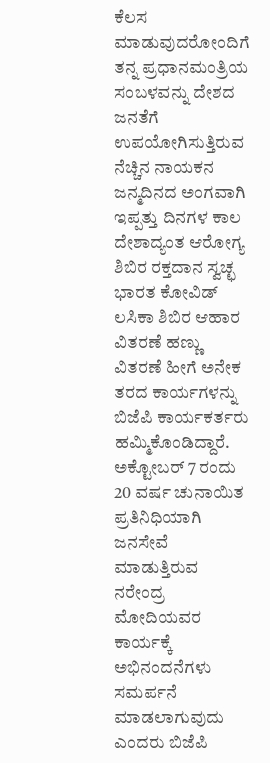ಕೆಲಸ ಮಾಡುವುದರೋಂದಿಗೆ ತನ್ನ ಪ್ರಧಾನಮಂತ್ರಿಯ ಸಂಬಳವನ್ನು ದೇಶದ ಜನತೆಗೆ ಉಪಯೋಗಿಸುತ್ತಿರುವ ನೆಚ್ಚಿನ ನಾಯಕನ ಜನ್ಮದಿನದ ಅಂಗವಾಗಿ ಇಪ್ಪತ್ತು ದಿನಗಳ ಕಾಲ ದೇಶಾದ್ಯಂತ ಆರೋಗ್ಯ ಶಿಬಿರ ರಕ್ತದಾನ ಸ್ವಚ್ಛ ಭಾರತ ಕೋವಿಡ್ ಲಸಿಕಾ ಶಿಬಿರ ಆಹಾರ ವಿತರಣೆ ಹಣ್ಣು ವಿತರಣೆ ಹೀಗೆ ಅನೇಕ ತರದ ಕಾರ್ಯಗಳನ್ನು ಬಿಜೆಪಿ ಕಾರ್ಯಕರ್ತರು ಹಮ್ಮಿಕೊಂಡಿದ್ದಾರೆ. ಅಕ್ಟೋಬರ್ 7 ರಂದು 20 ವರ್ಷ ಚುನಾಯಿತ ಪ್ರತಿನಿಧಿಯಾಗಿ ಜನಸೇವೆ ಮಾಡುತ್ತಿರುವ ನರೇಂದ್ರ ಮೋದಿಯವರ ಕಾರ್ಯಕ್ಕೆ ಅಭಿನಂದನೆಗಳು ಸಮರ್ಪನೆ ಮಾಡಲಾಗುವುದು ಎಂದರು ಬಿಜೆಪಿ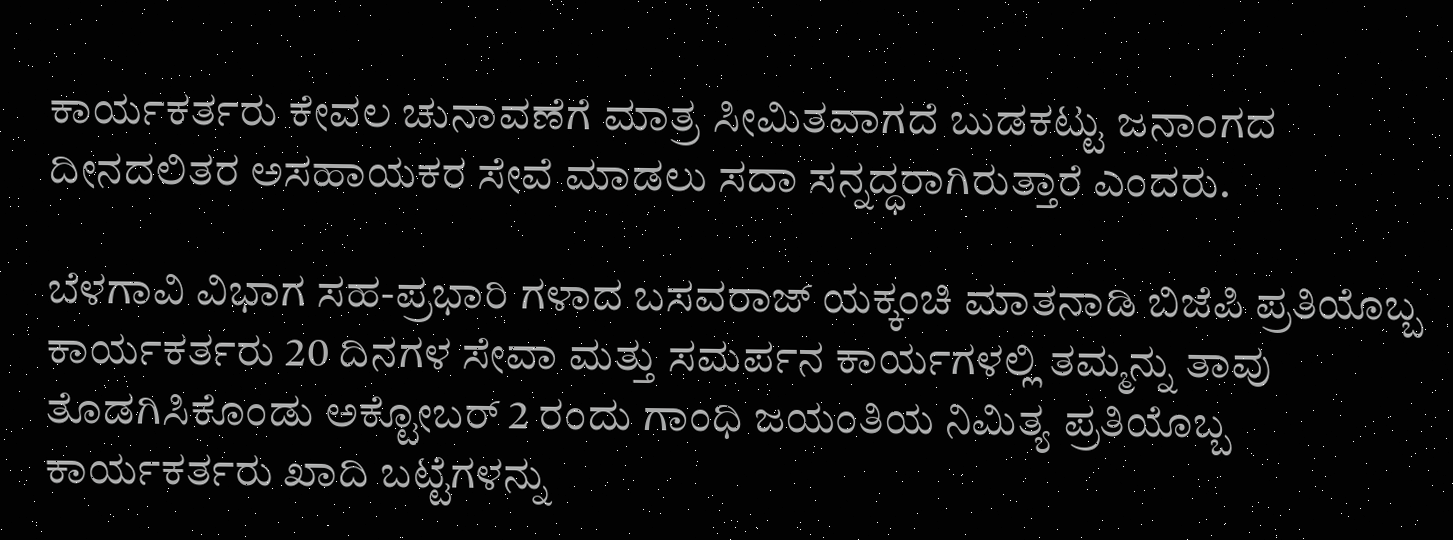ಕಾರ್ಯಕರ್ತರು ಕೇವಲ ಚುನಾವಣೆಗೆ ಮಾತ್ರ ಸೀಮಿತವಾಗದೆ ಬುಡಕಟ್ಟು ಜನಾಂಗದ ದೀನದಲಿತರ ಅಸಹಾಯಕರ ಸೇವೆ ಮಾಡಲು ಸದಾ ಸನ್ನದ್ಧರಾಗಿರುತ್ತಾರೆ ಎಂದರು.

ಬೆಳಗಾವಿ ವಿಭಾಗ ಸಹ-ಪ್ರಭಾರಿ ಗಳಾದ ಬಸವರಾಜ್ ಯಕ್ಕಂಚಿ ಮಾತನಾಡಿ ಬಿಜೆಪಿ ಪ್ರತಿಯೊಬ್ಬ ಕಾರ್ಯಕರ್ತರು 20 ದಿನಗಳ ಸೇವಾ ಮತ್ತು ಸಮರ್ಪನ ಕಾರ್ಯಗಳಲ್ಲಿ ತಮ್ಮನ್ನು ತಾವು ತೊಡಗಿಸಿಕೊಂಡು ಅಕ್ಟೋಬರ್ 2 ರಂದು ಗಾಂಧಿ ಜಯಂತಿಯ ನಿಮಿತ್ಯ ಪ್ರತಿಯೊಬ್ಬ ಕಾರ್ಯಕರ್ತರು ಖಾದಿ ಬಟ್ಟೆಗಳನ್ನು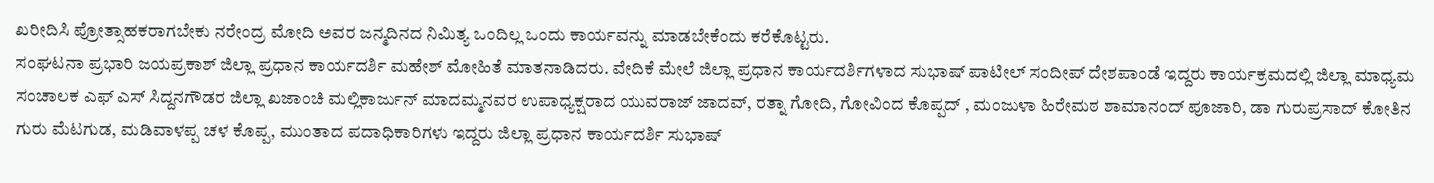ಖರೀದಿಸಿ ಪ್ರೋತ್ಸಾಹಕರಾಗಬೇಕು ನರೇಂದ್ರ ಮೋದಿ ಅವರ ಜನ್ಮದಿನದ ನಿಮಿತ್ಯ ಒಂದಿಲ್ಲ ಒಂದು ಕಾರ್ಯವನ್ನು ಮಾಡಬೇಕೆಂದು ಕರೆಕೊಟ್ಟರು.
ಸಂಘಟನಾ ಪ್ರಭಾರಿ ಜಯಪ್ರಕಾಶ್ ಜಿಲ್ಲಾ ಪ್ರಧಾನ ಕಾರ್ಯದರ್ಶಿ ಮಹೇಶ್ ಮೋಹಿತೆ ಮಾತನಾಡಿದರು. ವೇದಿಕೆ ಮೇಲೆ ಜಿಲ್ಲಾ ಪ್ರಧಾನ ಕಾರ್ಯದರ್ಶಿಗಳಾದ ಸುಭಾಷ್ ಪಾಟೀಲ್ ಸಂದೀಪ್ ದೇಶಪಾಂಡೆ ಇದ್ದರು ಕಾರ್ಯಕ್ರಮದಲ್ಲಿ ಜಿಲ್ಲಾ ಮಾಧ್ಯಮ ಸಂಚಾಲಕ ಎಫ್ ಎಸ್ ಸಿದ್ದನಗೌಡರ ಜಿಲ್ಲಾ ಖಜಾಂಚಿ ಮಲ್ಲಿಕಾರ್ಜುನ್ ಮಾದಮ್ಮನವರ ಉಪಾಧ್ಯಕ್ಷರಾದ ಯುವರಾಜ್ ಜಾದವ್, ರತ್ನಾ ಗೋದಿ, ಗೋವಿಂದ ಕೊಪ್ಪದ್ , ಮಂಜುಳಾ ಹಿರೇಮಠ ಶಾಮಾನಂದ್ ಪೂಜಾರಿ, ಡಾ ಗುರುಪ್ರಸಾದ್ ಕೋತಿನ ಗುರು ಮೆಟಗುಡ, ಮಡಿವಾಳಪ್ಪ ಚಳ ಕೊಪ್ಪ, ಮುಂತಾದ ಪದಾಧಿಕಾರಿಗಳು ಇದ್ದರು ಜಿಲ್ಲಾ ಪ್ರಧಾನ ಕಾರ್ಯದರ್ಶಿ ಸುಭಾಷ್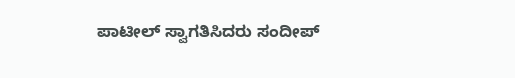ಪಾಟೀಲ್ ಸ್ವಾಗತಿಸಿದರು ಸಂದೀಪ್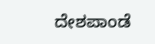ದೇಶಪಾಂಡೆ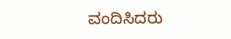ವಂದಿಸಿದರು